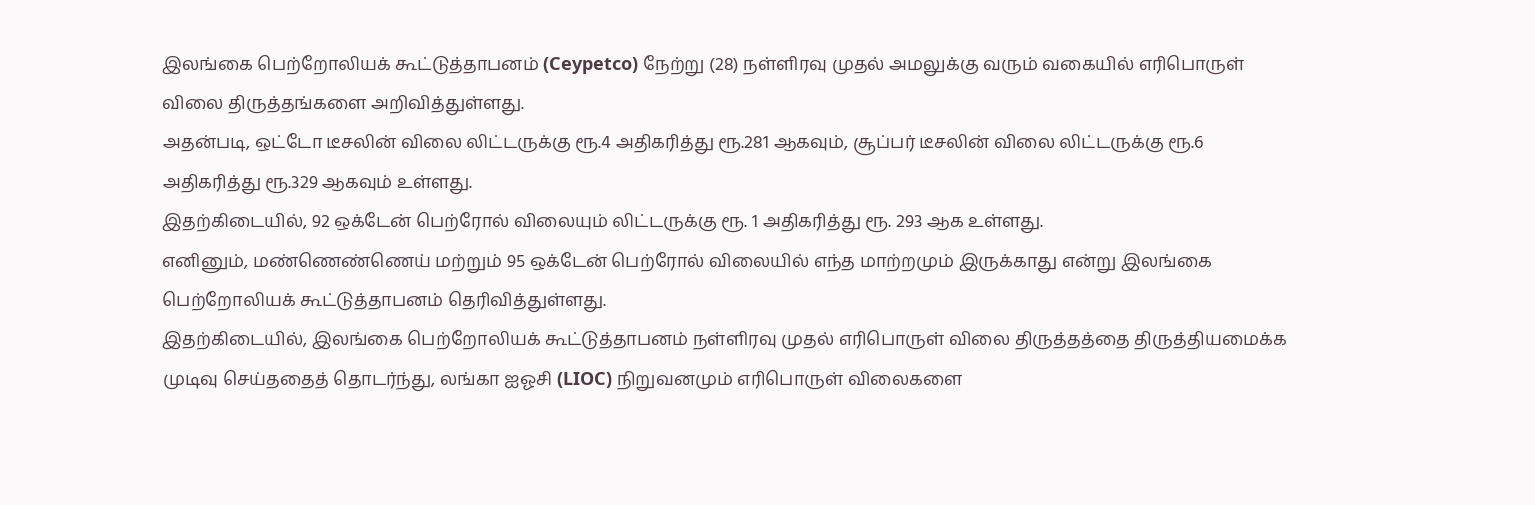இலங்கை பெற்றோலியக் கூட்டுத்தாபனம் (Ceypetco) நேற்று (28) நள்ளிரவு முதல் அமலுக்கு வரும் வகையில் எரிபொருள் விலை திருத்தங்களை அறிவித்துள்ளது.
அதன்படி, ஒட்டோ டீசலின் விலை லிட்டருக்கு ரூ.4 அதிகரித்து ரூ.281 ஆகவும், சூப்பர் டீசலின் விலை லிட்டருக்கு ரூ.6 அதிகரித்து ரூ.329 ஆகவும் உள்ளது.
இதற்கிடையில், 92 ஒக்டேன் பெற்ரோல் விலையும் லிட்டருக்கு ரூ. 1 அதிகரித்து ரூ. 293 ஆக உள்ளது.
எனினும், மண்ணெண்ணெய் மற்றும் 95 ஒக்டேன் பெற்ரோல் விலையில் எந்த மாற்றமும் இருக்காது என்று இலங்கை பெற்றோலியக் கூட்டுத்தாபனம் தெரிவித்துள்ளது.
இதற்கிடையில், இலங்கை பெற்றோலியக் கூட்டுத்தாபனம் நள்ளிரவு முதல் எரிபொருள் விலை திருத்தத்தை திருத்தியமைக்க முடிவு செய்ததைத் தொடர்ந்து, லங்கா ஐஓசி (LIOC) நிறுவனமும் எரிபொருள் விலைகளை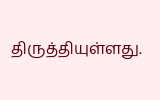திருத்தியுள்ளது.